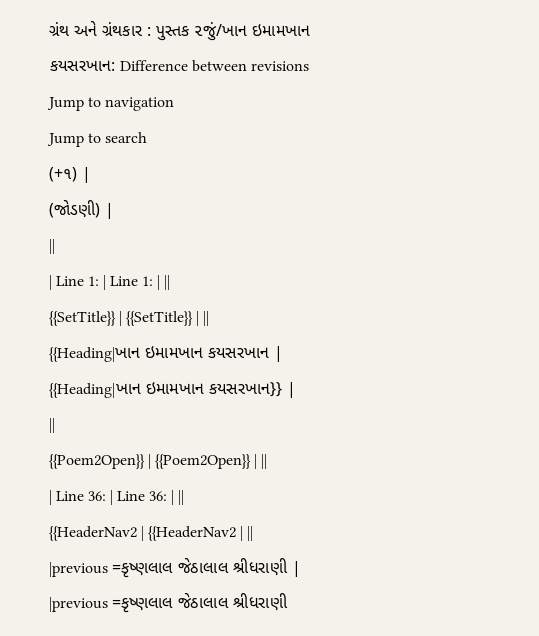ગ્રંથ અને ગ્રંથકાર : પુસ્તક ૨જું/ખાન ઇમામખાન કયસરખાન: Difference between revisions
Jump to navigation
Jump to search
(+૧) |
(જોડણી) |
||
| Line 1: | Line 1: | ||
{{SetTitle}} | {{SetTitle}} | ||
{{Heading|ખાન ઇમામખાન કયસરખાન | {{Heading|ખાન ઇમામખાન કયસરખાન}} | ||
{{Poem2Open}} | {{Poem2Open}} | ||
| Line 36: | Line 36: | ||
{{HeaderNav2 | {{HeaderNav2 | ||
|previous =કૃષ્ણલાલ જેઠાલાલ શ્રીધરાણી | |previous =કૃષ્ણલાલ જેઠાલાલ શ્રીધરાણી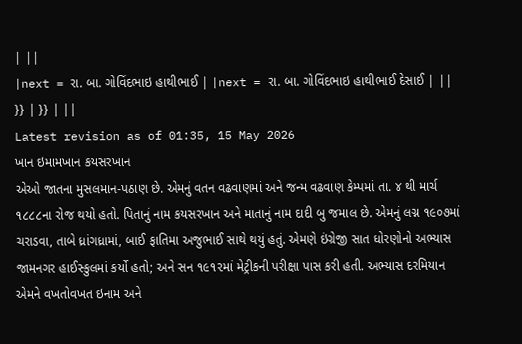| ||
|next = રા. બા. ગોવિંદભાઇ હાથીભાઈ | |next = રા. બા. ગોવિંદભાઇ હાથીભાઈ દેસાઈ | ||
}} | }} | ||
Latest revision as of 01:35, 15 May 2026
ખાન ઇમામખાન કયસરખાન
એઓ જાતના મુસલમાન-પઠાણ છે. એમનું વતન વઢવાણમાં અને જન્મ વઢવાણ કેમ્પમાં તા. ૪ થી માર્ચ ૧૮૮૮ના રોજ થયો હતો. પિતાનું નામ કયસરખાન અને માતાનું નામ દાદી બુ જમાલ છે. એમનું લગ્ન ૧૯૦૭માં ચરાડવા, તાબે ધ્રાંગધ્રામાં, બાઈ ફાતિમા અજુભાઈ સાથે થયું હતું. એમણે ઇંગ્રેજી સાત ધોરણોનો અભ્યાસ જામનગર હાઈસ્કુલમાં કર્યો હતો; અને સન ૧૯૧૨માં મેટ્રીકની પરીક્ષા પાસ કરી હતી. અભ્યાસ દરમિયાન એમને વખતોવખત ઇનામ અને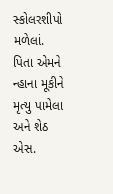સ્કોલરશીપો મળેલાં. પિતા એમને ન્હાના મૂકીને મૃત્યુ પામેલા અને શેઠ એસ.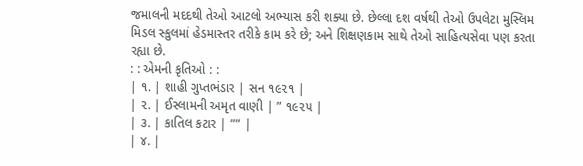જમાલની મદદથી તેઓ આટલો અભ્યાસ કરી શક્યા છે. છેલ્લા દશ વર્ષથી તેઓ ઉપલેટા મુસ્લિમ મિડલ સ્કુલમાં હેડમાસ્તર તરીકે કામ કરે છે; અને શિક્ષણકામ સાથે તેઓ સાહિત્યસેવા પણ કરતા રહ્યા છે.
: : એમની કૃતિઓ : :
| ૧. | શાહી ગુપ્તભંડાર | સન ૧૯૨૧ |
| ૨. | ઈસ્લામની અમૃત વાણી | ” ૧૯૨૫ |
| ૩. | કાતિલ કટાર | ”” |
| ૪. |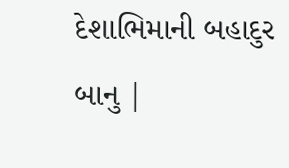દેશાભિમાની બહાદુર બાનુ |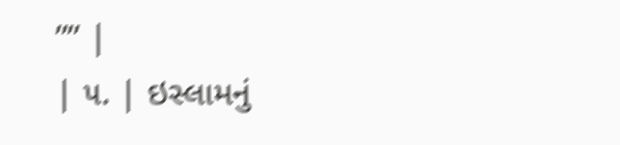”” |
| ૫. | ઇસ્લામનું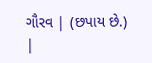ગૌરવ | (છપાય છે.) |